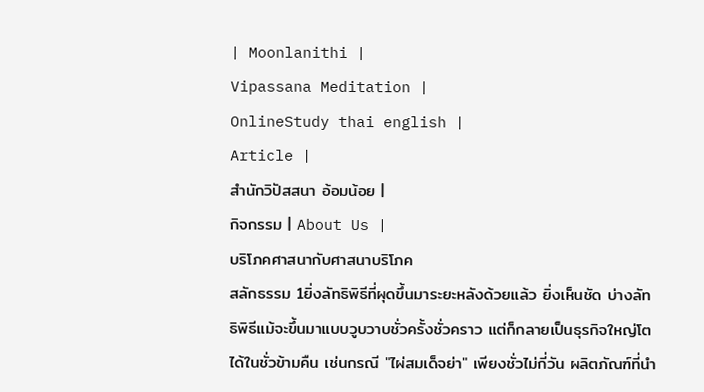| Moonlanithi |
Vipassana Meditation |
OnlineStudy thai english |
Article |
สำนักวิปัสสนา อ้อมน้อย |
กิจกรรม | About Us |
บริโภคศาสนากับศาสนาบริโภค
สลักธรรม 1ยิ่งลัทธิพิธีที่ผุดขึ้นมาระยะหลังด้วยแล้ว ยิ่งเห็นชัด บ่างลัทธิพิธีแม้จะขึ้นมาแบบวูบวาบชั่วครั้งชั่วคราว แต่ก็กลายเป็นธุรกิจใหญ่โตได้ในชั่วข้ามคืน เช่นกรณี "ไผ่สมเด็จย่า" เพียงชั่วไม่กี่วัน ผลิตภัณฑ์ที่นำ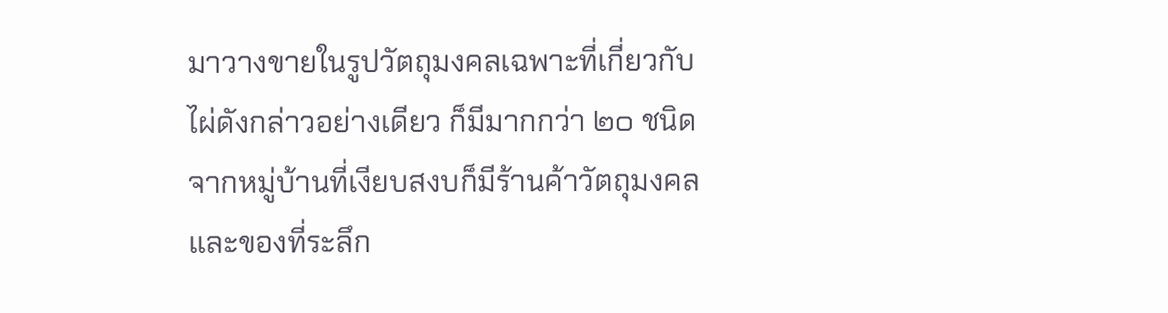มาวางขายในรูปวัตถุมงคลเฉพาะที่เกี่ยวกับไผ่ดังกล่าวอย่างเดียว ก็มีมากกว่า ๒๐ ชนิด จากหมู่บ้านที่เงียบสงบก็มีร้านค้าวัตถุมงคลและของที่ระลึก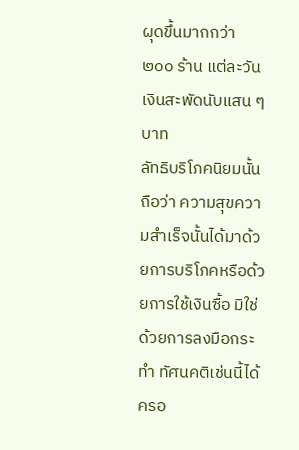ผุดขึ้นมากกว่า ๒๐๐ ร้าน แต่ละวันเงินสะพัดนับแสน ๆ บาท
ลัทธิบริโภคนิยมนั้นถือว่า ความสุขความสำเร็จนั้นได้มาด้วยการบริโภคหรือด้วยการใช้เงินซื้อ มิใช่ด้วยการลงมือกระทำ ทัศนคติเช่นนี้ได้ครอ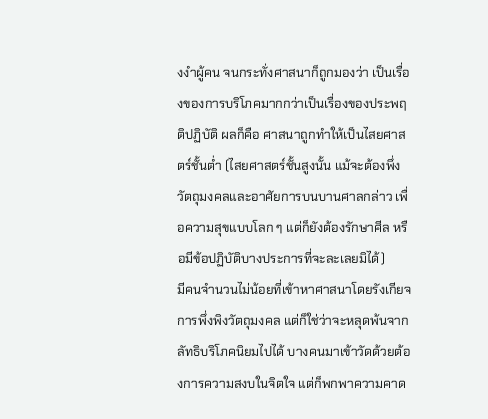งงำผู้คน จนกระทั่งศาสนาก็ถูกมองว่า เป็นเรื่องของการบริโภคมากกว่าเป็นเรื่องของประพฤติปฏิบัติ ผลก็คือ ศาสนาถูกทำให้เป็นไสยศาสตร์ชั้นต่ำ (ไสยศาสตร์ชั้นสูงนั้น แม้จะต้องพึ่งวัตถุมงคลและอาศัยการบนบานศาลกล่าว เพื่อความสุขแบบโลก ๆ แต่ก็ยังต้องรักษาศีล หรือมีข้อปฏิบัติบางประการที่จะละเลยมิได้)
มีคนจำนวนไม่น้อยที่เข้าหาศาสนาโดยรังเกียจการพึ่งพิงวัตถุมงคล แต่ก็ใช่ว่าจะหลุดพ้นจากลัทธิบริโภคนิยมไปได้ บางคนมาเข้าวัดด้วยต้องการความสงบในจิตใจ แต่ก็พกพาความคาด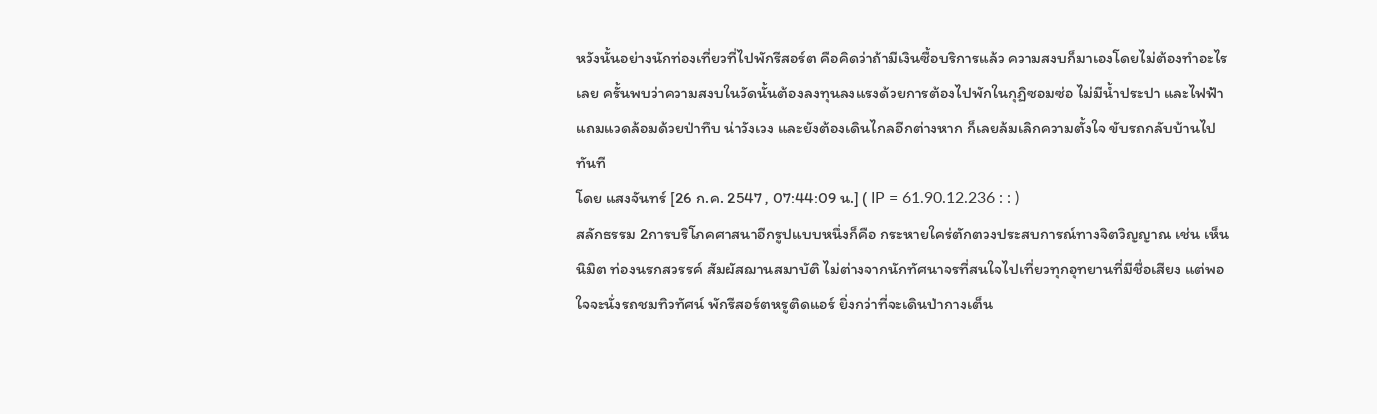หวังนั้นอย่างนักท่องเที่ยวที่ไปพักรีสอร์ต คือคิดว่าถ้ามีเงินซื้อบริการแล้ว ความสงบก็มาเองโดยไม่ต้องทำอะไรเลย ครั้นพบว่าความสงบในวัดนั้นต้องลงทุนลงแรงด้วยการต้องไปพักในกุฏิซอมซ่อ ไม่มีน้ำประปา และไฟฟ้า แถมแวดล้อมด้วยป่าทึบ น่าวังเวง และยังต้องเดินไกลอีกต่างหาก ก็เลยล้มเลิกความตั้งใจ ขับรถกลับบ้านไปทันที
โดย แสงจันทร์ [26 ก.ค. 2547 , 07:44:09 น.] ( IP = 61.90.12.236 : : )
สลักธรรม 2การบริโภคศาสนาอีกรูปแบบหนึ่งก็คือ กระหายใคร่ตักตวงประสบการณ์ทางจิตวิญญาณ เช่น เห็นนิมิต ท่องนรกสวรรค์ สัมผัสฌานสมาบัติ ไม่ต่างจากนักทัศนาจรที่สนใจไปเที่ยวทุกอุทยานที่มีชื่อเสียง แต่พอใจจะนั่งรถชมทิวทัศน์ พักรีสอร์ตหรูติดแอร์ ยิ่งกว่าที่จะเดินป่ากางเต็น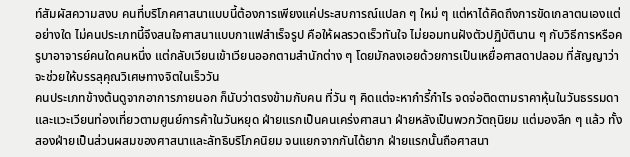ท์สัมผัสความสงบ คนที่บริโภคศาสนาแบบนี้ต้องการเพียงแค่ประสบการณ์แปลก ๆ ใหม่ ๆ แต่หาได้คิดถึงการขัดเกลาตนเองแต่อย่างใด ไม่คนประเภทนี้จึงสนใจศาสนาแบบกาแฟสำเร็จรูป คือให้ผลรวดเร็วทันใจ ไม่ยอมทนฝังตัวปฏิบัตินาน ๆ กับวิธีการหรือครูบาอาจารย์คนใดคนหนึ่ง แต่กลับเวียนเข้าเวียนออกตามสำนักต่าง ๆ โดยมักลงเอยด้วยการเป็นเหยื่อศาสดาปลอม ที่สัญญาว่าจะช่วยให้บรรลุคุณวิเศษทางจิตในเร็ววัน
คนประเภทข้างต้นดูจากอาการภายนอก ก็นับว่าตรงข้ามกับคน ที่วัน ๆ คิดแต่จะหากำรี้กำไร จดจ่อติดตามราคาหุ้นในวันธรรมดา และแวะเวียนท่องเที่ยวตามศูนย์การค้าในวันหยุด ฝ่ายแรกเป็นคนเคร่งศาสนา ฝ่ายหลังเป็นพวกวัตถุนิยม แต่มองลึก ๆ แล้ว ทั้งสองฝ่ายเป็นส่วนผสมของศาสนาและลัทธิบริโภคนิยม จนแยกจากกันได้ยาก ฝ่ายแรกนั้นถือศาสนา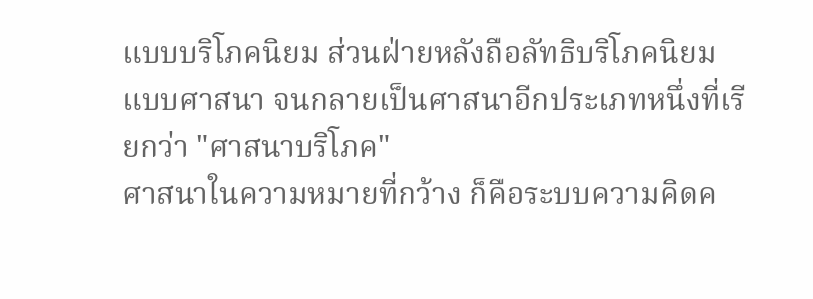แบบบริโภคนิยม ส่วนฝ่ายหลังถือลัทธิบริโภคนิยมแบบศาสนา จนกลายเป็นศาสนาอีกประเภทหนึ่งที่เรียกว่า "ศาสนาบริโภค"
ศาสนาในความหมายที่กว้าง ก็คือระบบความคิดค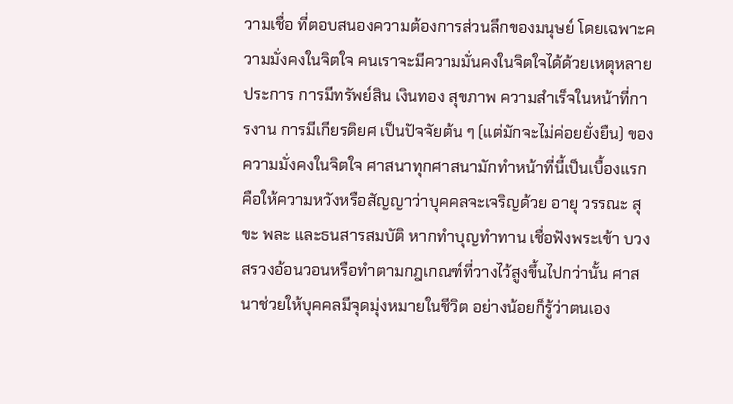วามเชื่อ ที่ตอบสนองความต้องการส่วนลึกของมนุษย์ โดยเฉพาะความมั่งคงในจิตใจ คนเราจะมีความมั่นคงในจิตใจได้ด้วยเหตุหลายประการ การมีทรัพย์สิน เงินทอง สุขภาพ ความสำเร็จในหน้าที่การงาน การมีเกียรติยศ เป็นปัจจัยต้น ๆ (แต่มักจะไม่ค่อยยั่งยืน) ของความมั่งคงในจิตใจ ศาสนาทุกศาสนามักทำหน้าที่นี้เป็นเบื้องแรก คือให้ความหวังหรือสัญญาว่าบุคคลจะเจริญด้วย อายุ วรรณะ สุขะ พละ และธนสารสมบัติ หากทำบุญทำทาน เชื่อฟังพระเข้า บวงสรวงอ้อนวอนหรือทำตามกฎเกณฑ์ที่วางไว้สูงขึ้นไปกว่านั้น ศาสนาช่วยให้บุคคลมีจุดมุ่งหมายในชีวิต อย่างน้อยก็รู้ว่าตนเอง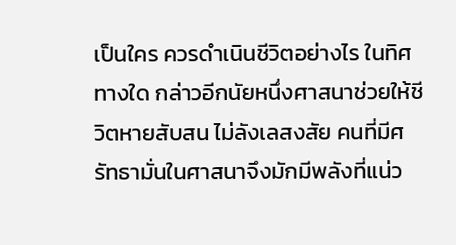เป็นใคร ควรดำเนินชีวิตอย่างไร ในทิศทางใด กล่าวอีกนัยหนึ่งศาสนาช่วยให้ชีวิตหายสับสน ไม่ลังเลสงสัย คนที่มีศรัทธามั่นในศาสนาจึงมักมีพลังที่แน่ว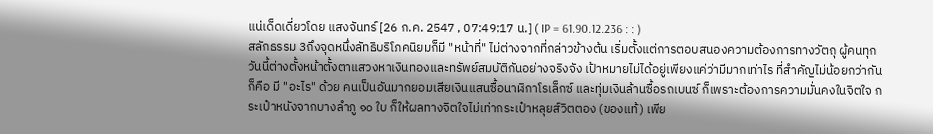แน่เด็ดเดี่ยวโดย แสงจันทร์ [26 ก.ค. 2547 , 07:49:17 น.] ( IP = 61.90.12.236 : : )
สลักธรรม 3ถึงจุดหนึ่งลัทธิบริโภคนิยมก็มี "หน้าที่" ไม่ต่างจากที่กล่าวข้างต้น เริ่มตั้งแต่การตอบสนองความต้องการทางวัตถุ ผู้คนทุกวันนี้ต่างตั้งหน้าตั้งตาแสวงหาเงินทองและทรัพย์สมบัติกันอย่างจริงจัง เป้าหมายไม่ได้อยู่เพียงแค่ว่ามีมากเท่าไร ที่สำคัญไม่น้อยกว่ากันก็คือ มี "อะไร" ด้วย คนเป็นอันมากยอมเสียเงินแสนซื้อนาฬิกาโรเล็กซ์ และทุ่มเงินล้านซื้อรถเบนซ์ ก็เพราะต้องการความมั่นคงในจิตใจ กระเป๋าหนังจากบางลำภู ๑๐ ใบ ก็ให้ผลทางจิตใจไม่เท่ากระเป๋าหลุยส์วิตตอง (ของแท้) เพีย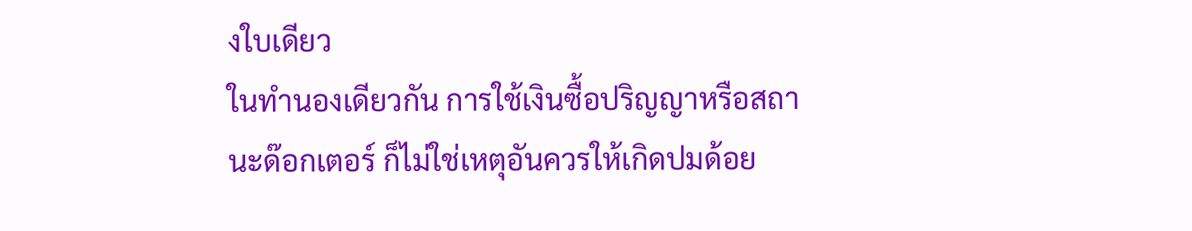งใบเดียว
ในทำนองเดียวกัน การใช้เงินซื้อปริญญาหรือสถานะด๊อกเตอร์ ก็ไม่ใช่เหตุอันควรให้เกิดปมด้อย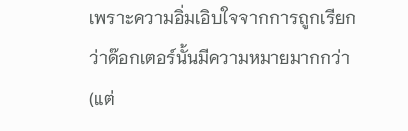เพราะความอิ่มเอิบใจจากการถูกเรียกว่าด๊อกเตอร์นั้นมีความหมายมากกว่า (แต่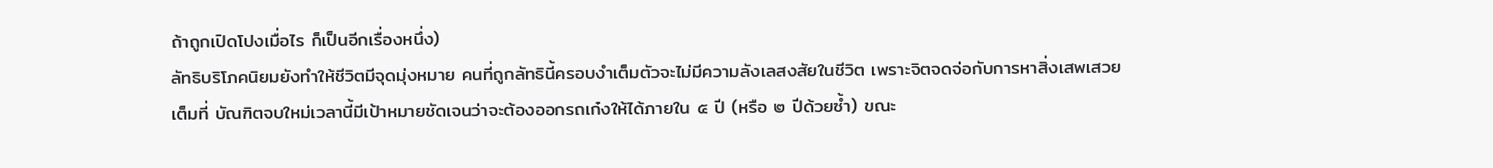ถ้าถูกเปิดโปงเมื่อไร ก็เป็นอีกเรื่องหนึ่ง)
ลัทธิบริโภคนิยมยังทำให้ชีวิตมีจุดมุ่งหมาย คนที่ถูกลัทธินี้ครอบงำเต็มตัวจะไม่มีความลังเลสงสัยในชีวิต เพราะจิตจดจ่อกับการหาสิ่งเสพเสวยเต็มที่ บัณฑิตจบใหม่เวลานี้มีเป้าหมายชัดเจนว่าจะต้องออกรถเก๋งให้ได้ภายใน ๕ ปี (หรือ ๒ ปีด้วยซ้ำ) ขณะ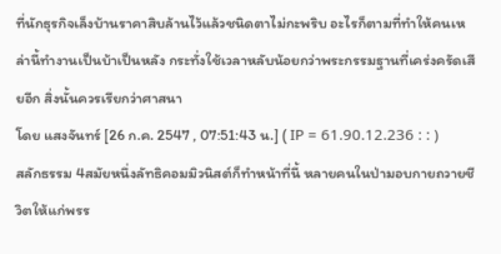ที่นักธุรกิจเล็งบ้านราคาสิบล้านไว้แล้วชนิดตาไม่กะพริบ อะไรก็ตามที่ทำให้คนเหล่านี้ทำงานเป็นบ้าเป็นหลัง กระทั่งใช้เวลาหลับน้อยกว่าพระกรรมฐานที่เคร่งครัดเสียอีก สิ่งนั้นควรเรียกว่าศาสนา
โดย แสงจันทร์ [26 ก.ค. 2547 , 07:51:43 น.] ( IP = 61.90.12.236 : : )
สลักธรรม 4สมัยหนึ่งลัทธิคอมมิวนิสต์ก็ทำหน้าที่นี้ หลายคนในป่ามอบกายถวายชีวิตให้แก่พรร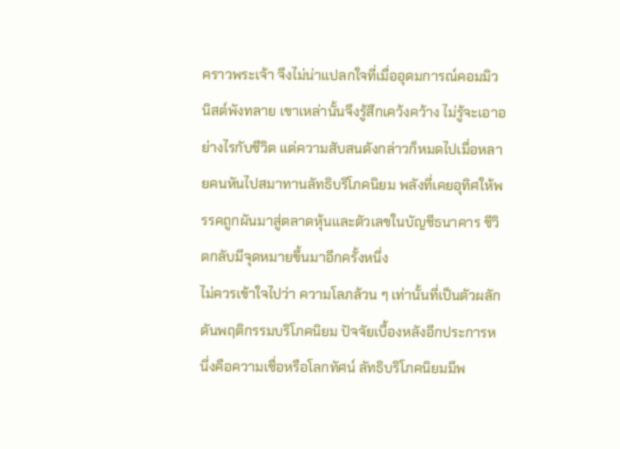คราวพระเจ้า จึงไม่น่าแปลกใจที่เมื่ออุดมการณ์คอมมิวนิสต์พังทลาย เขาเหล่านั้นจึงรู้สึกเคว้งคว้าง ไม่รู้จะเอาอย่างไรกับชีวิต แต่ความสับสนดังกล่าวก็หมดไปเมื่อหลายคนหันไปสมาทานลัทธิบริโภคนิยม พลังที่เคยอุทิศให้พรรคถูกผันมาสู่ตลาดหุ้นและตัวเลขในบัญชีธนาคาร ชีวิตกลับมีจุดหมายขึ้นมาอีกครั้งหนึ่ง
ไม่ควรเข้าใจไปว่า ความโลภล้วน ๆ เท่านั้นที่เป็นตัวผลักดันพฤติกรรมบริโภคนิยม ปัจจัยเบื้องหลังอีกประการหนึ่งคือความเชื่อหรือโลกทัศน์ ลัทธิบริโภคนิยมมีพ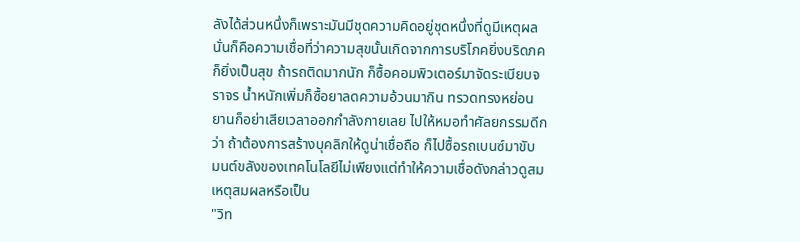ลังได้ส่วนหนึ่งก็เพราะมันมีชุดความคิดอยู่ชุดหนึ่งที่ดูมีเหตุผล นั่นก็คือความเชื่อที่ว่าความสุขนั้นเกิดจากการบริโภคยิ่งบริดภคก็ยิ่งเป็นสุข ถ้ารถติดมากนัก ก็ซื้อคอมพิวเตอร์มาจัดระเบียบจราจร น้ำหนักเพิ่มก็ซื้อยาลดความอ้วนมากิน ทรวดทรงหย่อนยานก็อย่าเสียเวลาออกกำลังกายเลย ไปให้หมอทำศัลยกรรมดีกว่า ถ้าต้องการสร้างบุคลิกให้ดูน่าเชื่อถือ ก็ไปซื้อรถเบนซ์มาขับ มนต์ขลังของเทคโนโลยีไม่เพียงแต่ทำให้ความเชื่อดังกล่าวดูสมเหตุสมผลหรือเป็น
"วิท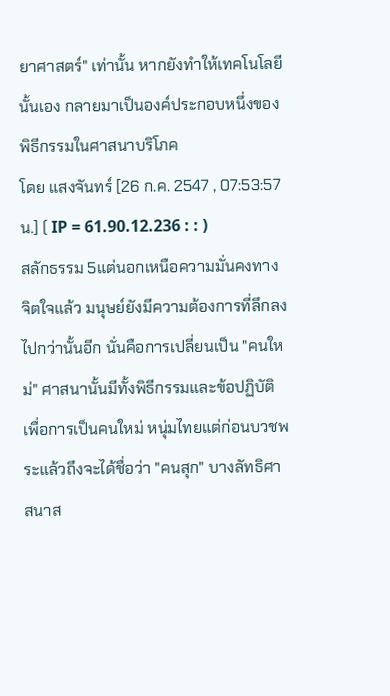ยาศาสตร์" เท่านั้น หากยังทำให้เทคโนโลยีนั้นเอง กลายมาเป็นองค์ประกอบหนึ่งของพิธีกรรมในศาสนาบริโภค
โดย แสงจันทร์ [26 ก.ค. 2547 , 07:53:57 น.] ( IP = 61.90.12.236 : : )
สลักธรรม 5แต่นอกเหนือความมั่นคงทางจิตใจแล้ว มนุษย์ยังมีความต้องการที่ลึกลงไปกว่านั้นอีก นั่นคือการเปลี่ยนเป็น "คนใหม่" ศาสนานั้นมีทั้งพิธีกรรมและข้อปฏิบัติเพื่อการเป็นคนใหม่ หนุ่มไทยแต่ก่อนบวชพระแล้วถึงจะได้ชื่อว่า "คนสุก" บางลัทธิศาสนาส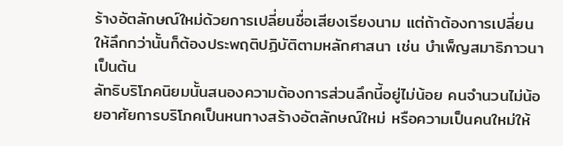ร้างอัตลักษณ์ใหม่ด้วยการเปลี่ยนชื่อเสียงเรียงนาม แต่ถ้าต้องการเปลี่ยนให้ลึกกว่านั้นก็ต้องประพฤติปฏิบัติตามหลักศาสนา เช่น บำเพ็ญสมาธิภาวนา เป็นต้น
ลัทธิบริโภคนิยมนั้นสนองความต้องการส่วนลึกนี้อยู่ไม่น้อย คนจำนวนไม่น้อยอาศัยการบริโภคเป็นหนทางสร้างอัตลักษณ์ใหม่ หรือความเป็นคนใหม่ให้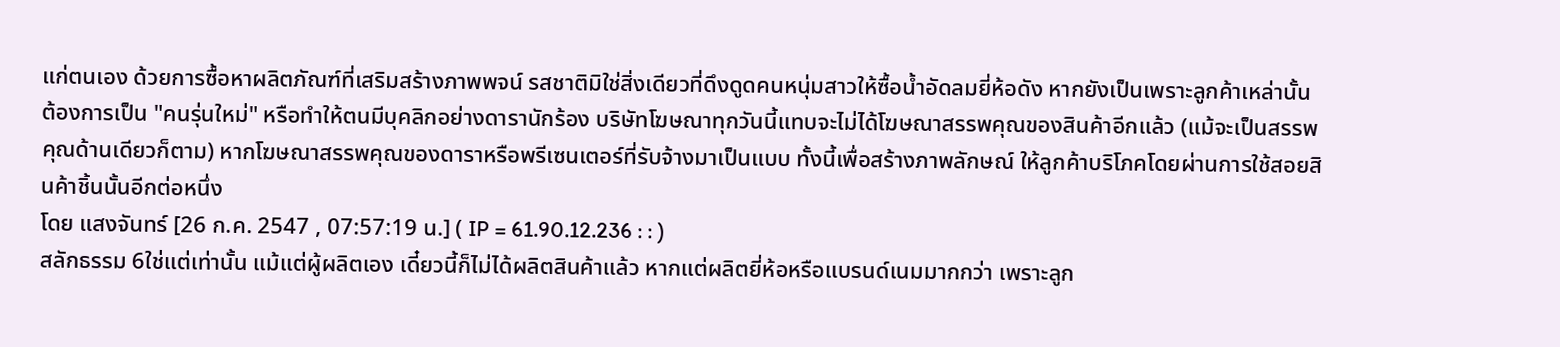แก่ตนเอง ด้วยการซื้อหาผลิตภัณฑ์ที่เสริมสร้างภาพพจน์ รสชาติมิใช่สิ่งเดียวที่ดึงดูดคนหนุ่มสาวให้ซื้อน้ำอัดลมยี่ห้อดัง หากยังเป็นเพราะลูกค้าเหล่านั้นต้องการเป็น "คนรุ่นใหม่" หรือทำให้ตนมีบุคลิกอย่างดารานักร้อง บริษัทโฆษณาทุกวันนี้แทบจะไม่ได้โฆษณาสรรพคุณของสินค้าอีกแล้ว (แม้จะเป็นสรรพคุณด้านเดียวก็ตาม) หากโฆษณาสรรพคุณของดาราหรือพรีเซนเตอร์ที่รับจ้างมาเป็นแบบ ทั้งนี้เพื่อสร้างภาพลักษณ์ ให้ลูกค้าบริโภคโดยผ่านการใช้สอยสินค้าชิ้นนั้นอีกต่อหนึ่ง
โดย แสงจันทร์ [26 ก.ค. 2547 , 07:57:19 น.] ( IP = 61.90.12.236 : : )
สลักธรรม 6ใช่แต่เท่านั้น แม้แต่ผู้ผลิตเอง เดี๋ยวนี้ก็ไม่ได้ผลิตสินค้าแล้ว หากแต่ผลิตยี่ห้อหรือแบรนด์เนมมากกว่า เพราะลูก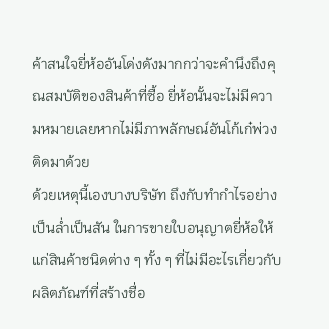ค้าสนใจยี่ห้ออันโด่งดังมากกว่าจะคำนึงถึงคุณสมบัติของสินค้าที่ซื้อ ยี่ห้อนั้นจะไม่มีความหมายเลยหากไม่มีภาพลักษณ์อันโก้เก๋พ่วงติดมาด้วย
ด้วยเหตุนี้เองบางบริษัท ถึงกับทำกำไรอย่างเป็นล่ำเป็นสัน ในการขายใบอนุญาตยี่ห้อให้แก่สินค้าชนิดต่าง ๆ ทั้ง ๆ ที่ไม่มีอะไรเกี่ยวกับผลิตภัณฑ์ที่สร้างชื่อ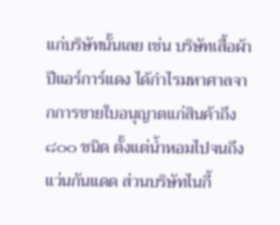แก่บริษัทนั้นเลย เช่น บริษัทเสื้อผ้าปีแอร์การ์แดง ได้กำไรมหาศาลจากการขายใบอนุญาตแก่สินค้าถึง ๘๐๐ ชนิด ตั้งแต่น้ำหอมไปจนถึงแว่นกันแดด ส่วนบริษัทไนกี้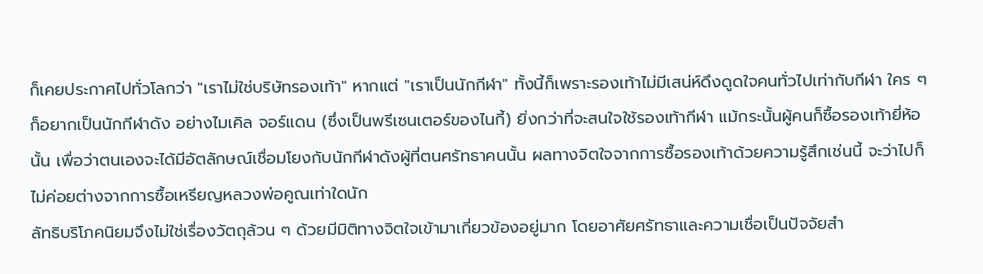ก็เคยประกาศไปทั่วโลกว่า "เราไม่ใช่บริษัทรองเท้า" หากแต่ "เราเป็นนักกีฬา" ทั้งนี้ก็เพราะรองเท้าไม่มีเสน่ห์ดึงดูดใจคนทั่วไปเท่ากับกีฬา ใคร ๆ ก็อยากเป็นนักกีฬาดัง อย่างไมเคิล จอร์แดน (ซึ่งเป็นพรีเซนเตอร์ของไนกี้) ยิ่งกว่าที่จะสนใจใช้รองเท้ากีฬา แม้กระนั้นผู้คนก็ซื้อรองเท้ายี่ห้อนั้น เพื่อว่าตนเองจะได้มีอัตลักษณ์เชื่อมโยงกับนักกีฬาดังผู้ที่ตนศรัทธาคนนั้น ผลทางจิตใจจากการซื้อรองเท้าด้วยความรู้สึกเช่นนี้ จะว่าไปก็ไม่ค่อยต่างจากการซื้อเหรียญหลวงพ่อคูณเท่าใดนัก
ลัทธิบริโภคนิยมจึงไม่ใช่เรื่องวัตถุล้วน ๆ ด้วยมีมิติทางจิตใจเข้ามาเกี่ยวข้องอยู่มาก โดยอาศัยศรัทธาและความเชื่อเป็นปัจจัยสำ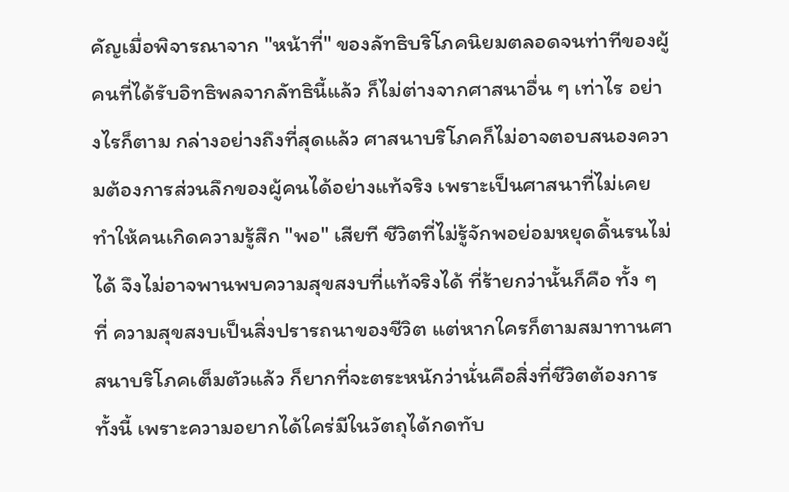คัญเมื่อพิจารณาจาก "หน้าที่" ของลัทธิบริโภคนิยมตลอดจนท่าทีของผู้คนที่ได้รับอิทธิพลจากลัทธินี้แล้ว ก็ไม่ต่างจากศาสนาอื่น ๆ เท่าไร อย่างไรก็ตาม กล่างอย่างถึงที่สุดแล้ว ศาสนาบริโภคก็ไม่อาจตอบสนองความต้องการส่วนลึกของผู้คนได้อย่างแท้จริง เพราะเป็นศาสนาที่ไม่เคยทำให้คนเกิดความรู้สึก "พอ" เสียที ชีวิตที่ไม่รู้จักพอย่อมหยุดดิ้นรนไม่ได้ จึงไม่อาจพานพบความสุขสงบที่แท้จริงได้ ที่ร้ายกว่านั้นก็คือ ทั้ง ๆ ที่ ความสุขสงบเป็นสิ่งปรารถนาของชีวิต แต่หากใครก็ตามสมาทานศาสนาบริโภคเต็มตัวแล้ว ก็ยากที่จะตระหนักว่านั่นคือสิ่งที่ชีวิตต้องการ ทั้งนี้ เพราะความอยากได้ใคร่มีในวัตถุได้กดทับ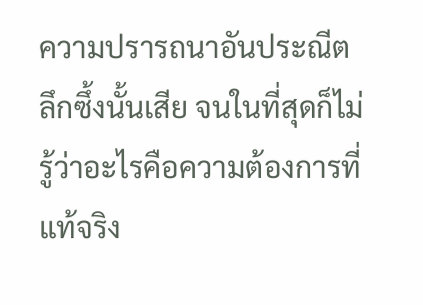ความปรารถนาอันประณีต ลึกซึ้งนั้นเสีย จนในที่สุดก็ไม่รู้ว่าอะไรคือความต้องการที่แท้จริง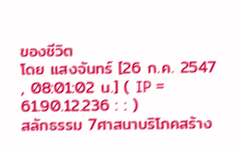ของชีวิต
โดย แสงจันทร์ [26 ก.ค. 2547 , 08:01:02 น.] ( IP = 61.90.12.236 : : )
สลักธรรม 7ศาสนาบริโภคสร้าง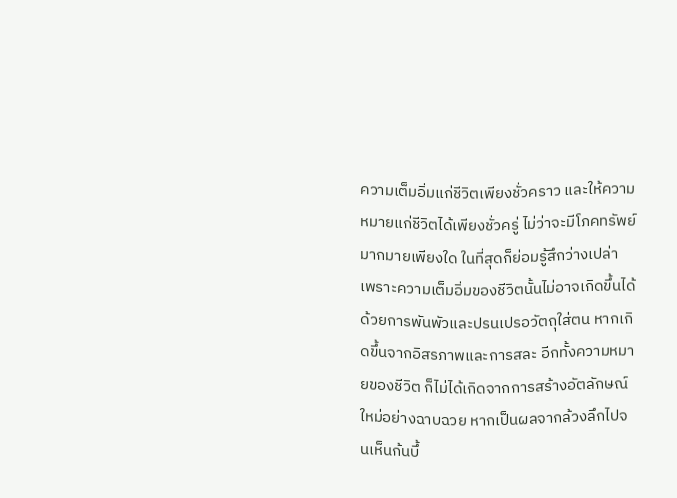ความเต็มอิ่มแก่ชีวิตเพียงชั่วคราว และให้ความหมายแก่ชีวิตได้เพียงชั่วครู่ ไม่ว่าจะมีโภคทรัพย์มากมายเพียงใด ในที่สุดก็ย่อมรู้สึกว่างเปล่า เพราะความเต็มอิ่มของชีวิตนั้นไม่อาจเกิดขึ้นได้ด้วยการพันพัวและปรนเปรอวัตถุใส่ตน หากเกิดขึ้นจากอิสรภาพและการสละ อีกทั้งความหมายของชีวิต ก็ไม่ได้เกิดจากการสร้างอัตลักษณ์ใหม่อย่างฉาบฉวย หากเป็นผลจากล้วงลึกไปจนเห็นก้นบึ้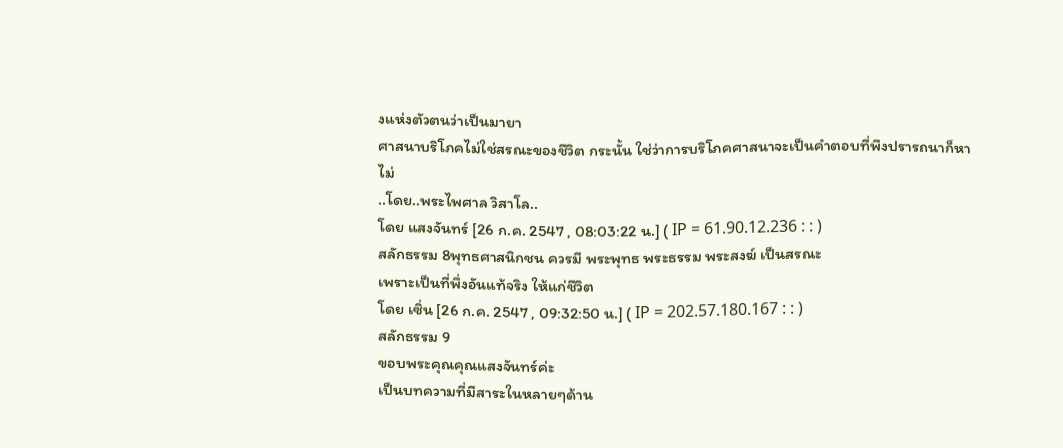งแห่งตัวตนว่าเป็นมายา
ศาสนาบริโภคไม่ใช่สรณะของชีวิต กระนั้น ใช่ว่าการบริโภคศาสนาจะเป็นคำตอบที่พึงปรารถนาก็หาไม่
..โดย..พระไพศาล วิสาโล..
โดย แสงจันทร์ [26 ก.ค. 2547 , 08:03:22 น.] ( IP = 61.90.12.236 : : )
สลักธรรม 8พุทธศาสนิกชน ควรมี พระพุทธ พระธรรม พระสงฆ์ เป็นสรณะ
เพราะเป็นที่พึ่งอันแท้จริง ให้แก่ชีวิต
โดย เซิ่น [26 ก.ค. 2547 , 09:32:50 น.] ( IP = 202.57.180.167 : : )
สลักธรรม 9
ขอบพระคุณคุณแสงจันทร์ค่ะ
เป็นบทความที่มีสาระในหลายๆด้าน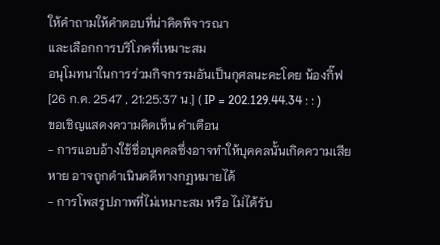ให้คำถามให้คำตอบที่น่าคิดพิจารณา
และเลือกการบริโภคที่เหมาะสม
อนุโมทนาในการร่วมกิจกรรมอันเป็นกุศลนะคะโดย น้องกิ๊ฟ [26 ก.ค. 2547 , 21:25:37 น.] ( IP = 202.129.44.34 : : )
ขอเชิญแสดงความคิดเห็น คำเตือน
- การแอบอ้างใช้ชื่อบุคคลซึ่งอาจทำให้บุคคลนั้นเกิดความเสียหาย อาจถูกดำเนินคดีทางกฏหมายได้
- การโพสรูปภาพที่ไม่เหมาะสม หรือ ไม่ได้รับ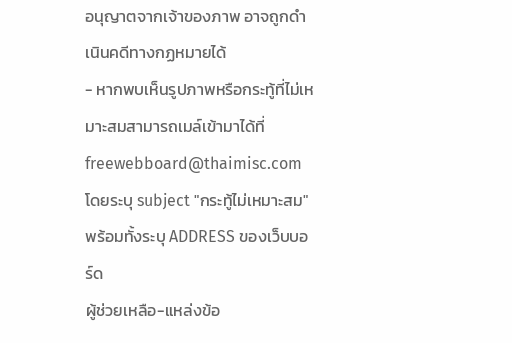อนุญาตจากเจ้าของภาพ อาจถูกดำเนินคดีทางกฏหมายได้
- หากพบเห็นรูปภาพหรือกระทู้ที่ไม่เหมาะสมสามารถเมล์เข้ามาได้ที่ freewebboard@thaimisc.com โดยระบุ subject "กระทู้ไม่เหมาะสม" พร้อมทั้งระบุ ADDRESS ของเว็บบอร์ด
ผู้ช่วยเหลือ-แหล่งข้อ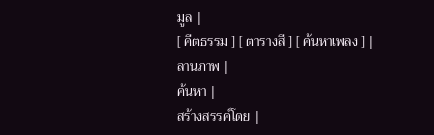มูล |
[ คีตธรรม ] [ ตารางสี ] [ ค้นหาเพลง ] |
ลานภาพ |
ค้นหา |
สร้างสรรค์โดย |